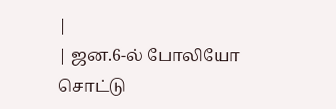|
| ஜன.6-ல் போலியோ சொட்டு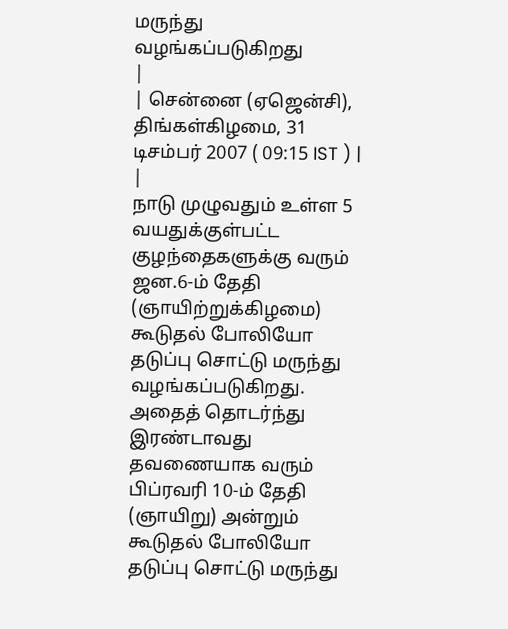மருந்து வழங்கப்படுகிறது
|
| சென்னை (ஏஜென்சி), திங்கள்கிழமை, 31 டிசம்பர் 2007 ( 09:15 IST ) | |
நாடு முழுவதும் உள்ள 5 வயதுக்குள்பட்ட குழந்தைகளுக்கு வரும் ஜன.6-ம் தேதி (ஞாயிற்றுக்கிழமை) கூடுதல் போலியோ தடுப்பு சொட்டு மருந்து வழங்கப்படுகிறது.
அதைத் தொடர்ந்து இரண்டாவது தவணையாக வரும் பிப்ரவரி 10-ம் தேதி (ஞாயிறு) அன்றும் கூடுதல் போலியோ தடுப்பு சொட்டு மருந்து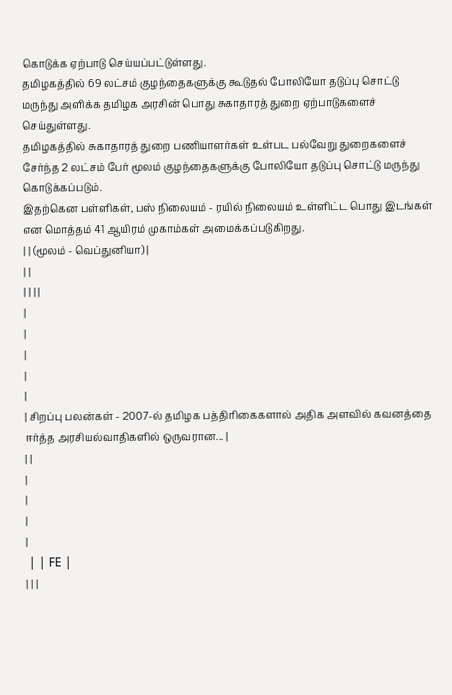கொடுக்க ஏற்பாடு செய்யப்பட்டுள்ளது.
தமிழகத்தில் 69 லட்சம் குழந்தைகளுக்கு கூடுதல் போலியோ தடுப்பு சொட்டு மருந்து அளிக்க தமிழக அரசின் பொது சுகாதாரத் துறை ஏற்பாடுகளைச் செய்துள்ளது.
தமிழகத்தில் சுகாதாரத் துறை பணியாளர்கள் உள்பட பல்வேறு துறைகளைச் சேர்ந்த 2 லட்சம் பேர் மூலம் குழந்தைகளுக்கு போலியோ தடுப்பு சொட்டு மருந்து கொடுக்கப்படும்.
இதற்கென பள்ளிகள், பஸ் நிலையம் - ரயில் நிலையம் உள்ளிட்ட பொது இடங்கள் என மொத்தம் 41 ஆயிரம் முகாம்கள் அமைக்கப்படுகிறது.
| | (மூலம் - வெப்துனியா) |
| |
| | | |
|
|
|
|
|
| சிறப்பு பலன்கள் - 2007-ல் தமிழக பத்திரிகைகளால் அதிக அளவில் கவனத்தை ஈர்த்த அரசியல்வாதிகளில் ஒருவரான... |
| |
|
|
|
|
 | | FE |
| | |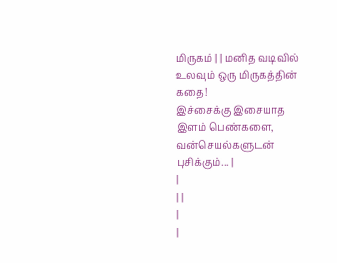மிருகம் | | மனித வடிவில் உலவும் ஒரு மிருகத்தின் கதை!
இச்சைக்கு இசையாத இளம் பெண்களை, வன்செயல்களுடன் புசிக்கும்... |
|
| |
|
|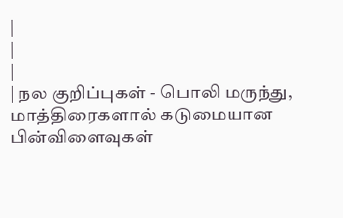|
|
|
| நல குறிப்புகள் - பொலி மருந்து, மாத்திரைகளால் கடுமையான பின்விளைவுகள்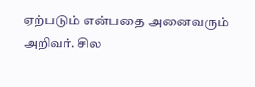ஏற்படும் என்பதை அனைவரும் அறிவர். சில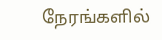நேரங்களில்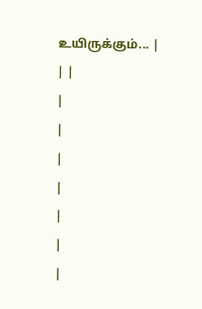உயிருக்கும்... |
| |
|
|
|
|
|
|
|